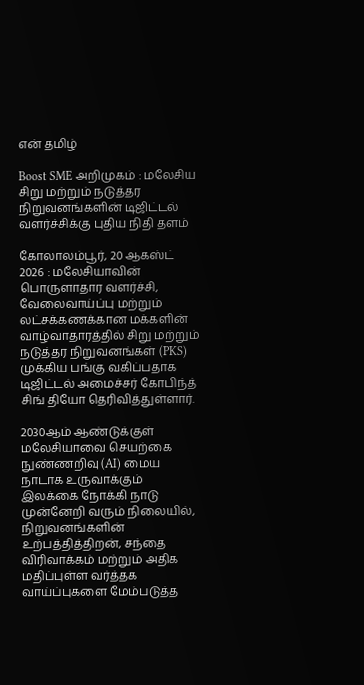என் தமிழ்

Boost SME அறிமுகம் : மலேசிய சிறு மற்றும் நடுத்தர நிறுவனங்களின் டிஜிட்டல் வளர்ச்சிக்கு புதிய நிதி தளம்

கோலாலம்பூர், 20 ஆகஸ்ட் 2026 : மலேசியாவின் பொருளாதார வளர்ச்சி, வேலைவாய்ப்பு மற்றும் லட்சக்கணக்கான மக்களின் வாழ்வாதாரத்தில் சிறு மற்றும் நடுத்தர நிறுவனங்கள் (PKS) முக்கிய பங்கு வகிப்பதாக டிஜிட்டல் அமைச்சர் கோபிந்த் சிங் தியோ தெரிவித்துள்ளார்.

2030ஆம் ஆண்டுக்குள் மலேசியாவை செயற்கை நுண்ணறிவு (AI) மைய நாடாக உருவாக்கும் இலக்கை நோக்கி நாடு முன்னேறி வரும் நிலையில், நிறுவனங்களின் உற்பத்தித்திறன், சந்தை விரிவாக்கம் மற்றும் அதிக மதிப்புள்ள வர்த்தக வாய்ப்புகளை மேம்படுத்த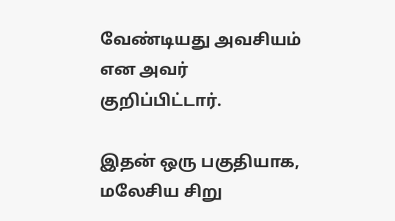வேண்டியது அவசியம் என அவர் குறிப்பிட்டார்.

இதன் ஒரு பகுதியாக, மலேசிய சிறு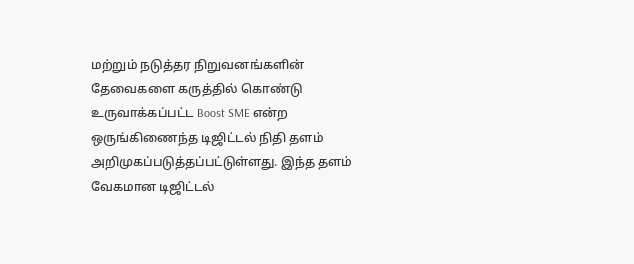மற்றும் நடுத்தர நிறுவனங்களின் தேவைகளை கருத்தில் கொண்டு உருவாக்கப்பட்ட Boost SME என்ற ஒருங்கிணைந்த டிஜிட்டல் நிதி தளம் அறிமுகப்படுத்தப்பட்டுள்ளது. இந்த தளம் வேகமான டிஜிட்டல்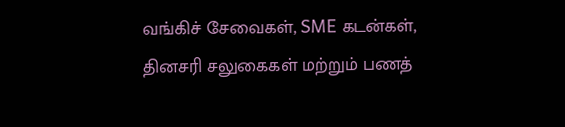வங்கிச் சேவைகள், SME கடன்கள், தினசரி சலுகைகள் மற்றும் பணத்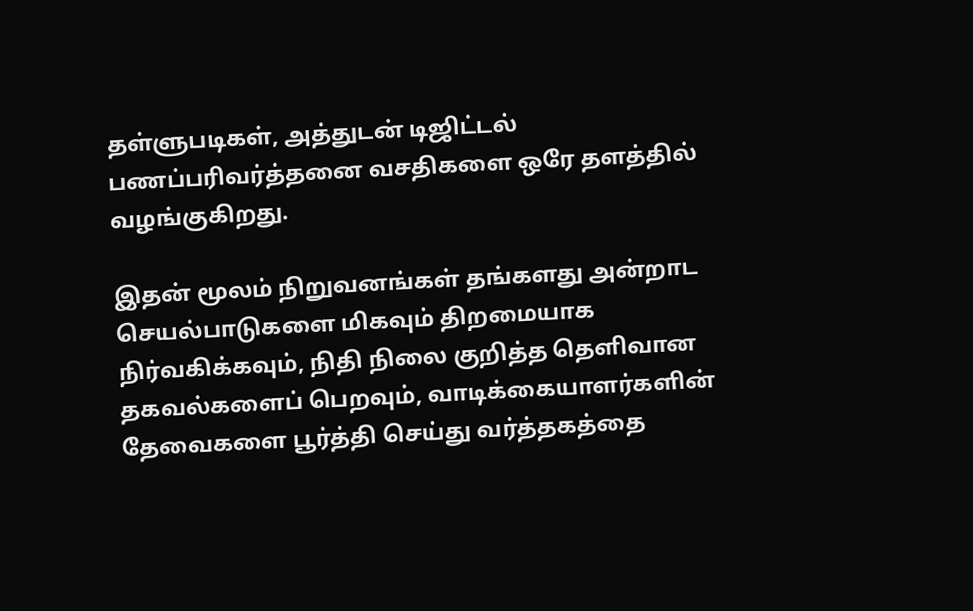தள்ளுபடிகள், அத்துடன் டிஜிட்டல் பணப்பரிவர்த்தனை வசதிகளை ஒரே தளத்தில் வழங்குகிறது.

இதன் மூலம் நிறுவனங்கள் தங்களது அன்றாட செயல்பாடுகளை மிகவும் திறமையாக நிர்வகிக்கவும், நிதி நிலை குறித்த தெளிவான தகவல்களைப் பெறவும், வாடிக்கையாளர்களின் தேவைகளை பூர்த்தி செய்து வர்த்தகத்தை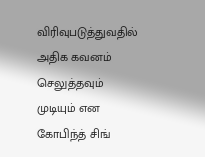விரிவுபடுத்துவதில் அதிக கவனம் செலுத்தவும் முடியும் என கோபிந்த் சிங்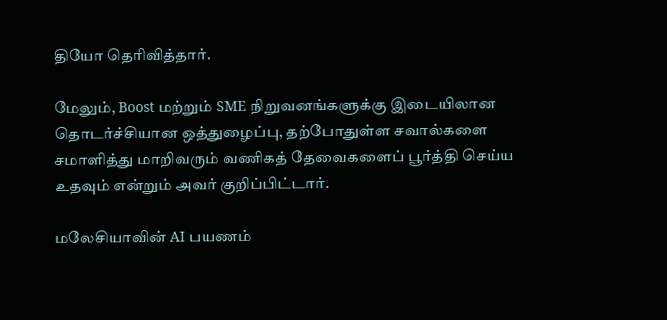தியோ தெரிவித்தார்.

மேலும், Boost மற்றும் SME நிறுவனங்களுக்கு இடையிலான தொடர்ச்சியான ஒத்துழைப்பு, தற்போதுள்ள சவால்களை சமாளித்து மாறிவரும் வணிகத் தேவைகளைப் பூர்த்தி செய்ய உதவும் என்றும் அவர் குறிப்பிட்டார்.

மலேசியாவின் AI பயணம்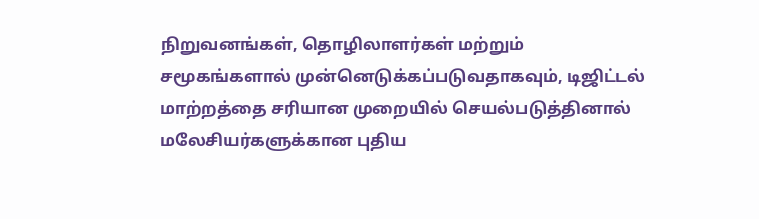நிறுவனங்கள், தொழிலாளர்கள் மற்றும் சமூகங்களால் முன்னெடுக்கப்படுவதாகவும், டிஜிட்டல் மாற்றத்தை சரியான முறையில் செயல்படுத்தினால் மலேசியர்களுக்கான புதிய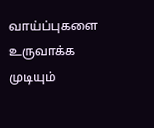வாய்ப்புகளை உருவாக்க முடியும்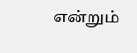என்றும்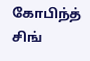கோபிந்த் சிங்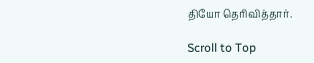தியோ தெரிவித்தார்.

Scroll to Top